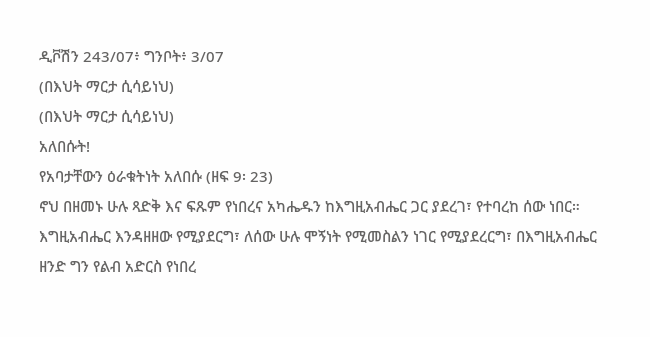ዲቮሽን 243/07፥ ግንቦት፥ 3/07
(በእህት ማርታ ሲሳይነህ)
(በእህት ማርታ ሲሳይነህ)
አለበሱት!
የአባታቸውን ዕራቁትነት አለበሱ (ዘፍ 9፡ 23)
ኖህ በዘመኑ ሁሉ ጻድቅ እና ፍጹም የነበረና አካሔዱን ከእግዚአብሔር ጋር ያደረገ፣ የተባረከ ሰው ነበር። እግዚአብሔር እንዳዘዘው የሚያደርግ፣ ለሰው ሁሉ ሞኝነት የሚመስልን ነገር የሚያደረርግ፣ በእግዚአብሔር ዘንድ ግን የልብ አድርስ የነበረ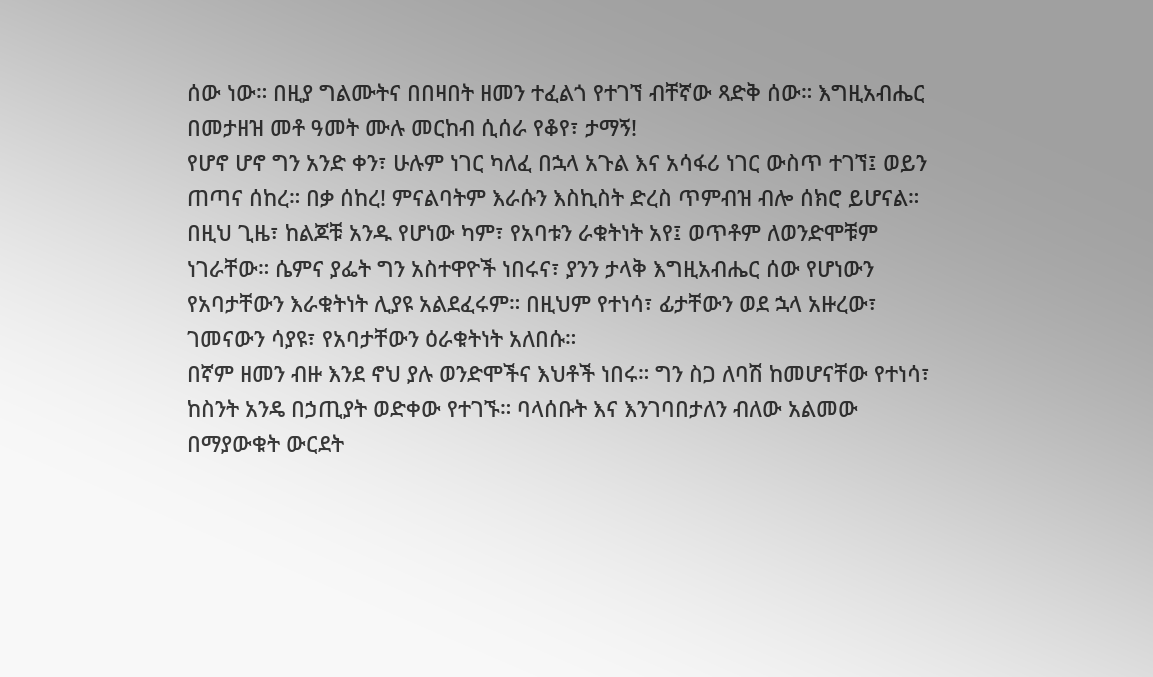ሰው ነው። በዚያ ግልሙትና በበዛበት ዘመን ተፈልጎ የተገኘ ብቸኛው ጻድቅ ሰው። እግዚአብሔር በመታዘዝ መቶ ዓመት ሙሉ መርከብ ሲሰራ የቆየ፣ ታማኝ!
የሆኖ ሆኖ ግን አንድ ቀን፣ ሁሉም ነገር ካለፈ በኋላ አጉል እና አሳፋሪ ነገር ውስጥ ተገኘ፤ ወይን ጠጣና ሰከረ። በቃ ሰከረ! ምናልባትም እራሱን እስኪስት ድረስ ጥምብዝ ብሎ ሰክሮ ይሆናል። በዚህ ጊዜ፣ ከልጆቹ አንዱ የሆነው ካም፣ የአባቱን ራቁትነት አየ፤ ወጥቶም ለወንድሞቹም ነገራቸው። ሴምና ያፌት ግን አስተዋዮች ነበሩና፣ ያንን ታላቅ እግዚአብሔር ሰው የሆነውን የአባታቸውን እራቁትነት ሊያዩ አልደፈሩም። በዚህም የተነሳ፣ ፊታቸውን ወደ ኋላ አዙረው፣ ገመናውን ሳያዩ፣ የአባታቸውን ዕራቁትነት አለበሱ።
በኛም ዘመን ብዙ እንደ ኖህ ያሉ ወንድሞችና እህቶች ነበሩ። ግን ስጋ ለባሽ ከመሆናቸው የተነሳ፣ ከስንት አንዴ በኃጢያት ወድቀው የተገኙ። ባላሰቡት እና እንገባበታለን ብለው አልመው በማያውቁት ውርደት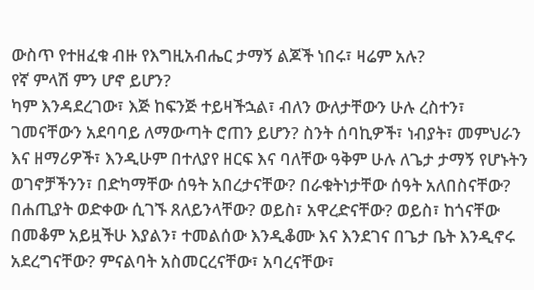ውስጥ የተዘፈቁ ብዙ የእግዚአብሔር ታማኝ ልጆች ነበሩ፣ ዛሬም አሉ?
የኛ ምላሽ ምን ሆኖ ይሆን?
ካም እንዳደረገው፣ እጅ ከፍንጅ ተይዛችኋል፣ ብለን ውለታቸውን ሁሉ ረስተን፣ ገመናቸውን አደባባይ ለማውጣት ሮጠን ይሆን? ስንት ሰባኪዎች፣ ነብያት፣ መምህራን እና ዘማሪዎች፣ እንዲሁም በተለያየ ዘርፍ እና ባለቸው ዓቅም ሁሉ ለጌታ ታማኝ የሆኑትን ወገኖቻችንን፣ በድካማቸው ሰዓት አበረታናቸው? በራቁትነታቸው ሰዓት አለበስናቸው? በሐጢያት ወድቀው ሲገኙ ጸለይንላቸው? ወይስ፣ አዋረድናቸው? ወይስ፣ ከጎናቸው በመቆም አይዟችሁ እያልን፣ ተመልሰው እንዲቆሙ እና እንደገና በጌታ ቤት እንዲኖሩ አደረግናቸው? ምናልባት አስመርረናቸው፣ አባረናቸው፣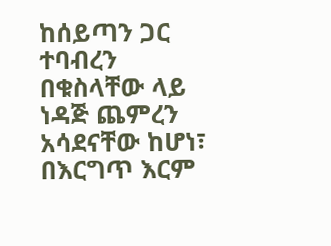ከሰይጣን ጋር ተባብረን በቁስላቸው ላይ ነዳጅ ጨምረን አሳደናቸው ከሆነ፣ በእርግጥ እርም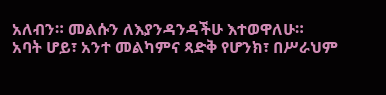አለብን። መልሱን ለእያንዳንዳችሁ እተወዋለሁ።
አባት ሆይ፣ አንተ መልካምና ጻድቅ የሆንክ፣ በሥራህም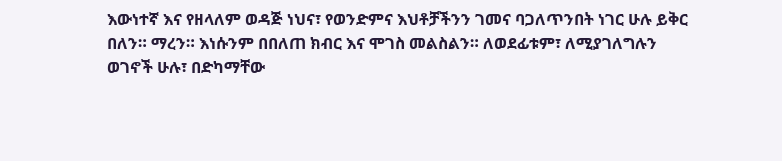እውነተኛ እና የዘላለም ወዳጅ ነህና፣ የወንድምና እህቶቻችንን ገመና ባጋለጥንበት ነገር ሁሉ ይቅር በለን። ማረን። እነሱንም በበለጠ ክብር እና ሞገስ መልስልን። ለወደፊቱም፣ ለሚያገለግሉን ወገኖች ሁሉ፣ በድካማቸው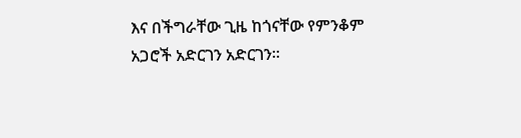እና በችግራቸው ጊዜ ከጎናቸው የምንቆም አጋሮች አድርገን አድርገን።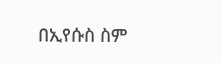በኢየሱስ ስም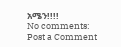አሜን!!!!
No comments:
Post a Comment